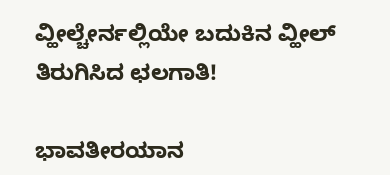ವ್ಹೀಲ್ಚೇರ್ನಲ್ಲಿಯೇ ಬದುಕಿನ ವ್ಹೀಲ್ ತಿರುಗಿಸಿದ ಛಲಗಾತಿ!

ಭಾವತೀರಯಾನ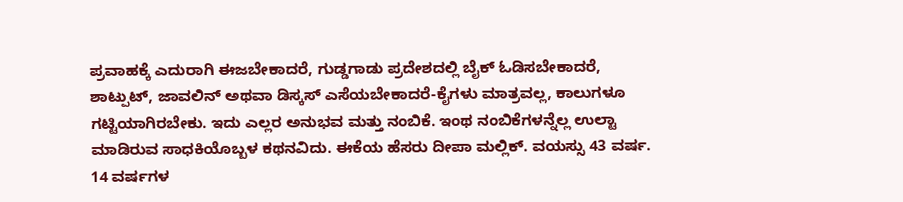ಪ್ರವಾಹಕ್ಕೆ ಎದುರಾಗಿ ಈಜಬೇಕಾದರೆ, ಗುಡ್ಡಗಾಡು ಪ್ರದೇಶದಲ್ಲಿ ಬೈಕ್ ಓಡಿಸಬೇಕಾದರೆ, ಶಾಟ್ಪುಟ್, ಜಾವಲಿನ್ ಅಥವಾ ಡಿಸ್ಕಸ್ ಎಸೆಯಬೇಕಾದರೆ-ಕೈಗಳು ಮಾತ್ರವಲ್ಲ, ಕಾಲುಗಳೂ ಗಟ್ಟಿಯಾಗಿರಬೇಕು. ಇದು ಎಲ್ಲರ ಅನುಭವ ಮತ್ತು ನಂಬಿಕೆ. ಇಂಥ ನಂಬಿಕೆಗಳನ್ನೆಲ್ಲ ಉಲ್ಟಾ ಮಾಡಿರುವ ಸಾಧಕಿಯೊಬ್ಬಳ ಕಥನವಿದು. ಈಕೆಯ ಹೆಸರು ದೀಪಾ ಮಲ್ಲಿಕ್. ವಯಸ್ಸು 43 ವರ್ಷ. 14 ವರ್ಷಗಳ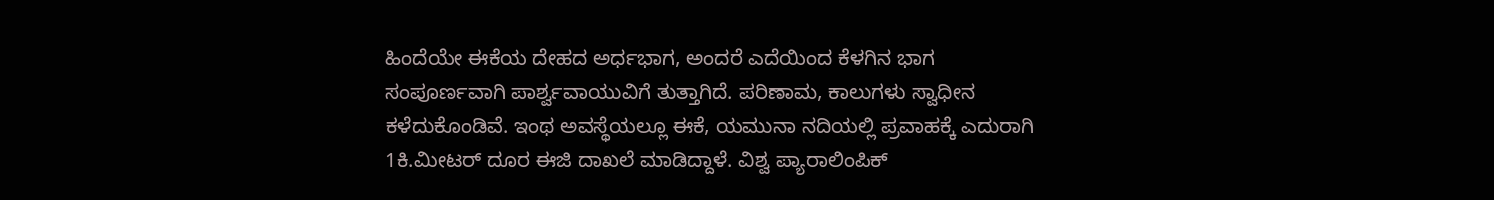ಹಿಂದೆಯೇ ಈಕೆಯ ದೇಹದ ಅರ್ಧಭಾಗ, ಅಂದರೆ ಎದೆಯಿಂದ ಕೆಳಗಿನ ಭಾಗ ಸಂಪೂರ್ಣವಾಗಿ ಪಾರ್ಶ್ವವಾಯುವಿಗೆ ತುತ್ತಾಗಿದೆ. ಪರಿಣಾಮ, ಕಾಲುಗಳು ಸ್ವಾಧೀನ ಕಳೆದುಕೊಂಡಿವೆ. ಇಂಥ ಅವಸ್ಥೆಯಲ್ಲೂ ಈಕೆ, ಯಮುನಾ ನದಿಯಲ್ಲಿ ಪ್ರವಾಹಕ್ಕೆ ಎದುರಾಗಿ 1ಕಿ.ಮೀಟರ್ ದೂರ ಈಜಿ ದಾಖಲೆ ಮಾಡಿದ್ದಾಳೆ. ವಿಶ್ವ ಪ್ಯಾರಾಲಿಂಪಿಕ್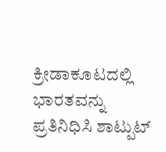ಕ್ರೀಡಾಕೂಟದಲ್ಲಿ ಭಾರತವನ್ನು ಪ್ರತಿನಿಧಿಸಿ ಶಾಟ್ಪುಟ್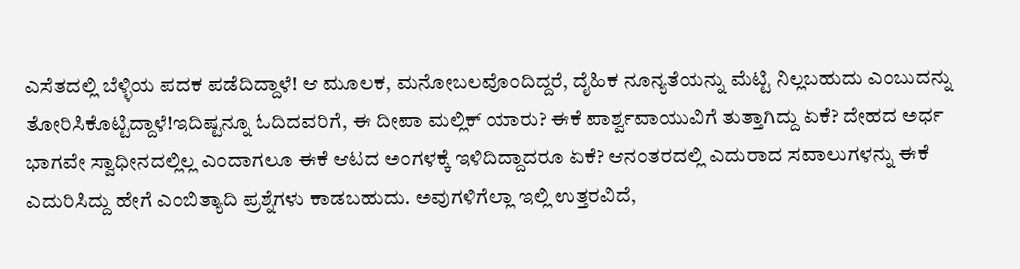ಎಸೆತದಲ್ಲಿ ಬೆಳ್ಳಿಯ ಪದಕ ಪಡೆದಿದ್ದಾಳೆ! ಆ ಮೂಲಕ, ಮನೋಬಲವೊಂದಿದ್ದರೆ, ದೈಹಿಕ ನೂನ್ಯತೆಯನ್ನು ಮೆಟ್ಟಿ ನಿಲ್ಲಬಹುದು ಎಂಬುದನ್ನು ತೋರಿಸಿಕೊಟ್ಟಿದ್ದಾಳೆ!ಇದಿಷ್ಟನ್ನೂ ಓದಿದವರಿಗೆ, ಈ ದೀಪಾ ಮಲ್ಲಿಕ್ ಯಾರು? ಈಕೆ ಪಾರ್ಶ್ವವಾಯುವಿಗೆ ತುತ್ತಾಗಿದ್ದು ಏಕೆ? ದೇಹದ ಅರ್ಧ ಭಾಗವೇ ಸ್ವಾಧೀನದಲ್ಲಿಲ್ಲ ಎಂದಾಗಲೂ ಈಕೆ ಆಟದ ಅಂಗಳಕ್ಕೆ ಇಳಿದಿದ್ದಾದರೂ ಏಕೆ? ಆನಂತರದಲ್ಲಿ ಎದುರಾದ ಸವಾಲುಗಳನ್ನು ಈಕೆ ಎದುರಿಸಿದ್ದು ಹೇಗೆ ಎಂಬಿತ್ಯಾದಿ ಪ್ರಶ್ನೆಗಳು ಕಾಡಬಹುದು. ಅವುಗಳಿಗೆಲ್ಲಾ ಇಲ್ಲಿ ಉತ್ತರವಿದೆ,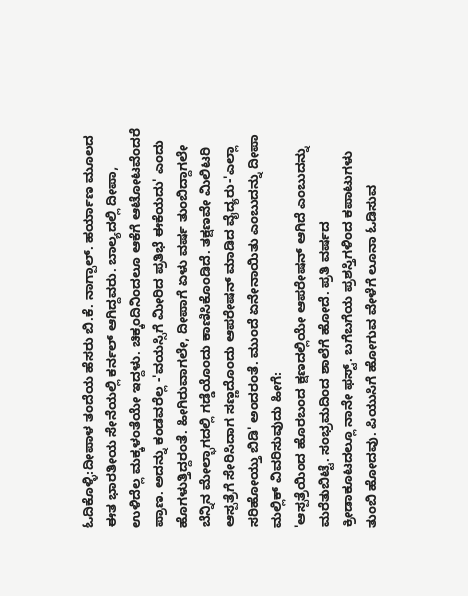ಓದಿಕೊಳ್ಳಿ:ದೀಪಾಳ ತಂದೆಯ ಹೆಸರು ಬಿ.ಕೆ. ನಾಗ್ಪಾಲ್. ಹರ್ಯಾಣ ಮೂಲದ ಈತ ಭಾರತೀಯ ಸೇನೆಯಲ್ಲಿ ಕರ್ನಲ್ ಆಗಿದ್ದವರು. ಬಾಲ್ಯದಲ್ಲಿ ದೀಪಾ, ಉಳಿದೆಲ್ಲ ಮಕ್ಕಳಂತೆಯೇ ಇದ್ದಳು. ಚಿಕ್ಕಂದಿನಿಂದಲೂ ಆಕೆಗೆ ಆಟೋಟವೆಂದರೆ ಪ್ರಾಣ. ಅದನ್ನು ಕಂಡವರೆಲ್ಲ -'ವಯಸ್ಸಿಗೆ ಮೀರಿದ ಪ್ರತಿಭೆ ಈಕೆಯದು' ಎಂದು ಹೊಗಳುತ್ತಿದ್ದರಂತೆ. ಹೀಗಿರುವಾಗಲೇ, ದೀಪಾಗೆ ಏಳು ವರ್ಷ ತುಂಬಿದ್ದಾಗಲೇ ಬೆನ್ನಿನ ಮೇಲ್ಭಾಗದಲ್ಲಿ ಗಡ್ಡೆಯೊಂದು ಕಾಣಿಸಿಕೊಂಡಿದೆ. ತಕ್ಷಣವೇ ಮಿಲಿಟರಿ ಆಸ್ಪತ್ರೆಗೆ ಸೇರಿಸಿದಾಗ ಸಣ್ಣದೊಂದು ಆಪರೇಷನ್ ಮಾಡಿದ ವೈದ್ಯರು-'ಎಲ್ಲಾ ಸರಿಹೋಯ್ತು ಬಿಡಿ' ಅಂದರಂತೆ. ಮುಂದೆ ಏನೇನಾಯಿತು ಎಂಬುದನ್ನು ದೀಪಾ ಮಲ್ಲಿಕ್ ವಿವರಿಸುವುದು ಹೀಗೆ:
'ಆಸ್ಪತ್ರೆಯಿಂದ ಹೊರಬಂದ ಕ್ಷಣದಲ್ಲಿಯೇ ಆಪರೇಷನ್ ಆಗಿದೆ ಎಂಬುದನ್ನು ಮರೆತುಬಿಟ್ಟೆ. ಸಂಭ್ರಮದಿಂದ ಶಾಲೆಗೆ ಹೋದೆ. ಪ್ರತಿ ವರ್ಷದ ಕ್ರೀಡಾಕೂಟದಲ್ಲೂ ನಾನೇ ಫಸ್ಟ್. ಬಗೆಬಗೆಯ ಪ್ರಶಸ್ತಿಗಳಿಂದ ಕಪಾಟುಗಳು ತುಂಬಿ ಹೋದವು. ಪಿಯುಸಿಗೆ ಹೋಗುವ ವೇಳೆಗೆ ಲೂನಾ ಓಡಿಸುವ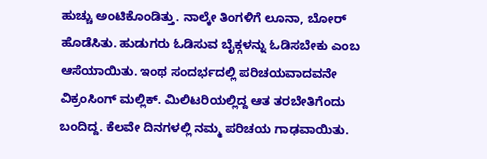ಹುಚ್ಚು ಅಂಟಿಕೊಂಡಿತ್ತು. ನಾಲ್ಕೇ ತಿಂಗಳಿಗೆ ಲೂನಾ, ಬೋರ್ ಹೊಡೆಸಿತು. ಹುಡುಗರು ಓಡಿಸುವ ಬೈಕ್ಗಳನ್ನು ಓಡಿಸಬೇಕು ಎಂಬ ಆಸೆಯಾಯಿತು. ಇಂಥ ಸಂದರ್ಭದಲ್ಲಿ ಪರಿಚಯವಾದವನೇ ವಿಕ್ರಂಸಿಂಗ್ ಮಲ್ಲಿಕ್. ಮಿಲಿಟರಿಯಲ್ಲಿದ್ದ ಆತ ತರಬೇತಿಗೆಂದು ಬಂದಿದ್ದ. ಕೆಲವೇ ದಿನಗಳಲ್ಲಿ ನಮ್ಮ ಪರಿಚಯ ಗಾಢವಾಯಿತು.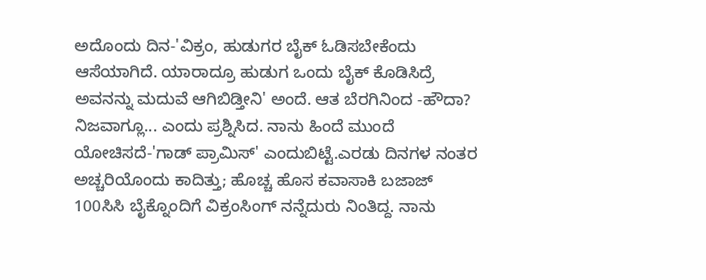ಅದೊಂದು ದಿನ-'ವಿಕ್ರಂ, ಹುಡುಗರ ಬೈಕ್ ಓಡಿಸಬೇಕೆಂದು ಆಸೆಯಾಗಿದೆ. ಯಾರಾದ್ರೂ ಹುಡುಗ ಒಂದು ಬೈಕ್ ಕೊಡಿಸಿದ್ರೆ ಅವನನ್ನು ಮದುವೆ ಆಗಿಬಿಡ್ತೀನಿ' ಅಂದೆ. ಆತ ಬೆರಗಿನಿಂದ -ಹೌದಾ? ನಿಜವಾಗ್ಲೂ... ಎಂದು ಪ್ರಶ್ನಿಸಿದ. ನಾನು ಹಿಂದೆ ಮುಂದೆ ಯೋಚಿಸದೆ-'ಗಾಡ್ ಪ್ರಾಮಿಸ್' ಎಂದುಬಿಟ್ಟೆ.ಎರಡು ದಿನಗಳ ನಂತರ ಅಚ್ಚರಿಯೊಂದು ಕಾದಿತ್ತು; ಹೊಚ್ಚ ಹೊಸ ಕವಾಸಾಕಿ ಬಜಾಜ್ 100ಸಿಸಿ ಬೈಕ್ನೊಂದಿಗೆ ವಿಕ್ರಂಸಿಂಗ್ ನನ್ನೆದುರು ನಿಂತಿದ್ದ. ನಾನು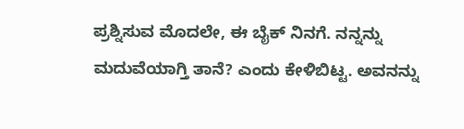ಪ್ರಶ್ನಿಸುವ ಮೊದಲೇ, ಈ ಬೈಕ್ ನಿನಗೆ. ನನ್ನನ್ನು ಮದುವೆಯಾಗ್ತಿ ತಾನೆ? ಎಂದು ಕೇಳಿಬಿಟ್ಟ. ಅವನನ್ನು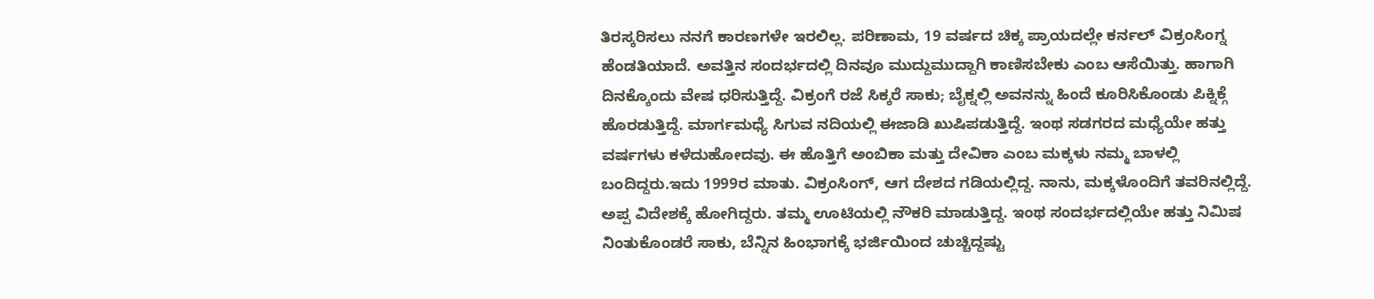ತಿರಸ್ಕರಿಸಲು ನನಗೆ ಕಾರಣಗಳೇ ಇರಲಿಲ್ಲ. ಪರಿಣಾಮ, 19 ವರ್ಷದ ಚಿಕ್ಕ ಪ್ರಾಯದಲ್ಲೇ ಕರ್ನಲ್ ವಿಕ್ರಂಸಿಂಗ್ನ ಹೆಂಡತಿಯಾದೆ. ಅವತ್ತಿನ ಸಂದರ್ಭದಲ್ಲಿ ದಿನವೂ ಮುದ್ದುಮುದ್ದಾಗಿ ಕಾಣಿಸಬೇಕು ಎಂಬ ಆಸೆಯಿತ್ತು. ಹಾಗಾಗಿ ದಿನಕ್ಕೊಂದು ವೇಷ ಧರಿಸುತ್ತಿದ್ದೆ. ವಿಕ್ರಂಗೆ ರಜೆ ಸಿಕ್ಕರೆ ಸಾಕು; ಬೈಕ್ನಲ್ಲಿ ಅವನನ್ನು ಹಿಂದೆ ಕೂರಿಸಿಕೊಂಡು ಪಿಕ್ನಿಕ್ಗೆ ಹೊರಡುತ್ತಿದ್ದೆ. ಮಾರ್ಗಮಧ್ಯೆ ಸಿಗುವ ನದಿಯಲ್ಲಿ ಈಜಾಡಿ ಖುಷಿಪಡುತ್ತಿದ್ದೆ. ಇಂಥ ಸಡಗರದ ಮಧ್ಯೆಯೇ ಹತ್ತು ವರ್ಷಗಳು ಕಳೆದುಹೋದವು. ಈ ಹೊತ್ತಿಗೆ ಅಂಬಿಕಾ ಮತ್ತು ದೇವಿಕಾ ಎಂಬ ಮಕ್ಕಳು ನಮ್ಮ ಬಾಳಲ್ಲಿ ಬಂದಿದ್ದರು.ಇದು 1999ರ ಮಾತು. ವಿಕ್ರಂಸಿಂಗ್, ಆಗ ದೇಶದ ಗಡಿಯಲ್ಲಿದ್ದ. ನಾನು, ಮಕ್ಕಳೊಂದಿಗೆ ತವರಿನಲ್ಲಿದ್ದೆ. ಅಪ್ಪ ವಿದೇಶಕ್ಕೆ ಹೋಗಿದ್ದರು. ತಮ್ಮ ಊಟಿಯಲ್ಲಿ ನೌಕರಿ ಮಾಡುತ್ತಿದ್ದ. ಇಂಥ ಸಂದರ್ಭದಲ್ಲಿಯೇ ಹತ್ತು ನಿಮಿಷ ನಿಂತುಕೊಂಡರೆ ಸಾಕು, ಬೆನ್ನಿನ ಹಿಂಭಾಗಕ್ಕೆ ಭರ್ಜಿಯಿಂದ ಚುಚ್ಚಿದ್ದಷ್ಟು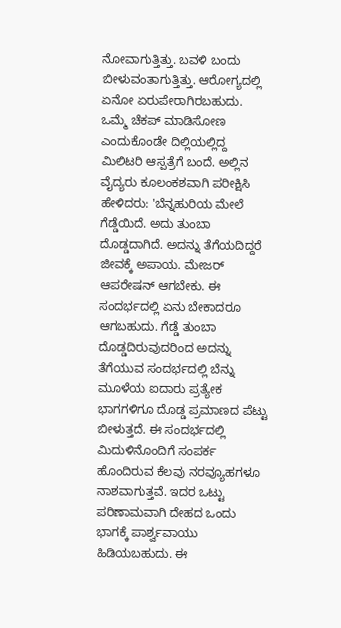ನೋವಾಗುತ್ತಿತ್ತು. ಬವಳಿ ಬಂದು ಬೀಳುವಂತಾಗುತ್ತಿತ್ತು. ಆರೋಗ್ಯದಲ್ಲಿ ಏನೋ ಏರುಪೇರಾಗಿರಬಹುದು. ಒಮ್ಮೆ ಚೆಕಪ್ ಮಾಡಿಸೋಣ ಎಂದುಕೊಂಡೇ ದಿಲ್ಲಿಯಲ್ಲಿದ್ದ ಮಿಲಿಟರಿ ಆಸ್ಪತ್ರೆಗೆ ಬಂದೆ. ಅಲ್ಲಿನ ವೈದ್ಯರು ಕೂಲಂಕಶವಾಗಿ ಪರೀಕ್ಷಿಸಿ ಹೇಳಿದರು: 'ಬೆನ್ನಹುರಿಯ ಮೇಲೆ ಗೆಡ್ಡೆಯಿದೆ. ಅದು ತುಂಬಾ ದೊಡ್ಡದಾಗಿದೆ. ಅದನ್ನು ತೆಗೆಯದಿದ್ದರೆ ಜೀವಕ್ಕೆ ಅಪಾಯ. ಮೇಜರ್ ಆಪರೇಷನ್ ಆಗಬೇಕು. ಈ ಸಂದರ್ಭದಲ್ಲಿ ಏನು ಬೇಕಾದರೂ ಆಗಬಹುದು. ಗೆಡ್ಡೆ ತುಂಬಾ ದೊಡ್ಡದಿರುವುದರಿಂದ ಅದನ್ನು ತೆಗೆಯುವ ಸಂದರ್ಭದಲ್ಲಿ ಬೆನ್ನು ಮೂಳೆಯ ಐದಾರು ಪ್ರತ್ಯೇಕ ಭಾಗಗಳಿಗೂ ದೊಡ್ಡ ಪ್ರಮಾಣದ ಪೆಟ್ಟು ಬೀಳುತ್ತದೆ. ಈ ಸಂದರ್ಭದಲ್ಲಿ ಮಿದುಳಿನೊಂದಿಗೆ ಸಂಪರ್ಕ ಹೊಂದಿರುವ ಕೆಲವು ನರವ್ಯೂಹಗಳೂ ನಾಶವಾಗುತ್ತವೆ. ಇದರ ಒಟ್ಟು ಪರಿಣಾಮವಾಗಿ ದೇಹದ ಒಂದು ಭಾಗಕ್ಕೆ ಪಾರ್ಶ್ವವಾಯು ಹಿಡಿಯಬಹುದು. ಈ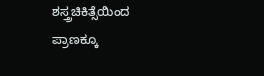ಶಸ್ತ್ರಚಿಕಿತ್ಸೆಯಿಂದ ಪ್ರಾಣಕ್ಕೂ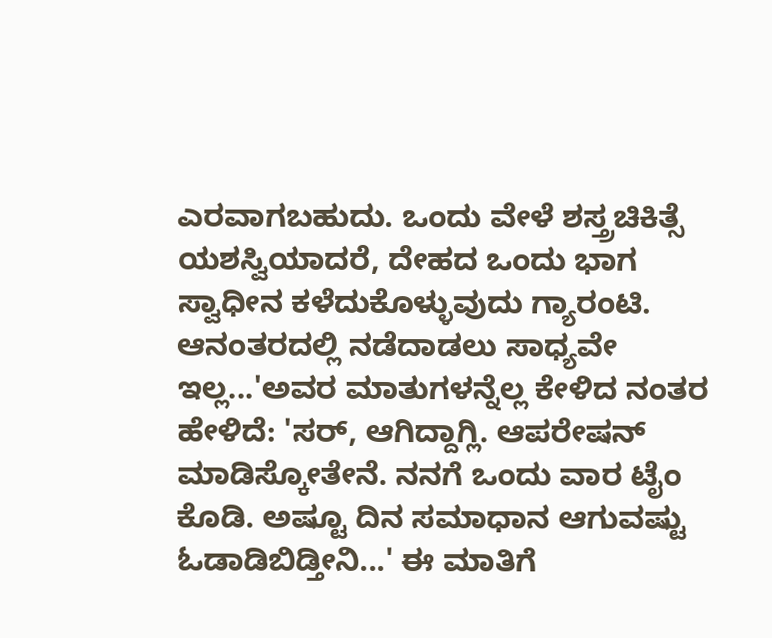ಎರವಾಗಬಹುದು. ಒಂದು ವೇಳೆ ಶಸ್ತ್ರಚಿಕಿತ್ಸೆ ಯಶಸ್ವಿಯಾದರೆ, ದೇಹದ ಒಂದು ಭಾಗ ಸ್ವಾಧೀನ ಕಳೆದುಕೊಳ್ಳುವುದು ಗ್ಯಾರಂಟಿ. ಆನಂತರದಲ್ಲಿ ನಡೆದಾಡಲು ಸಾಧ್ಯವೇ ಇಲ್ಲ...'ಅವರ ಮಾತುಗಳನ್ನೆಲ್ಲ ಕೇಳಿದ ನಂತರ ಹೇಳಿದೆ: 'ಸರ್, ಆಗಿದ್ದಾಗ್ಲಿ. ಆಪರೇಷನ್ ಮಾಡಿಸ್ಕೋತೇನೆ. ನನಗೆ ಒಂದು ವಾರ ಟೈಂ ಕೊಡಿ. ಅಷ್ಟೂ ದಿನ ಸಮಾಧಾನ ಆಗುವಷ್ಟು ಓಡಾಡಿಬಿಡ್ತೀನಿ...' ಈ ಮಾತಿಗೆ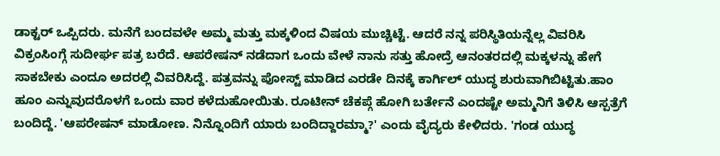ಡಾಕ್ಟರ್ ಒಪ್ಪಿದರು. ಮನೆಗೆ ಬಂದವಳೇ ಅಮ್ಮ ಮತ್ತು ಮಕ್ಕಳಿಂದ ವಿಷಯ ಮುಚ್ಚಿಟ್ಟೆ. ಆದರೆ ನನ್ನ ಪರಿಸ್ಥಿತಿಯನ್ನೆಲ್ಲ ವಿವರಿಸಿ ವಿಕ್ರಂಸಿಂಗ್ಗೆ ಸುದೀರ್ಘ ಪತ್ರ ಬರೆದೆ. ಆಪರೇಷನ್ ನಡೆದಾಗ ಒಂದು ವೇಳೆ ನಾನು ಸತ್ತು ಹೋದ್ರೆ ಆನಂತರದಲ್ಲಿ ಮಕ್ಕಳನ್ನು ಹೇಗೆ ಸಾಕಬೇಕು ಎಂದೂ ಅದರಲ್ಲಿ ವಿವರಿಸಿದ್ದೆ. ಪತ್ರವನ್ನು ಪೋಸ್ಟ್ ಮಾಡಿದ ಎರಡೇ ದಿನಕ್ಕೆ ಕಾರ್ಗಿಲ್ ಯುದ್ಧ ಶುರುವಾಗಿಬಿಟ್ಟಿತು.ಹಾಂ ಹೂಂ ಎನ್ನುವುದರೊಳಗೆ ಒಂದು ವಾರ ಕಳೆದುಹೋಯಿತು. ರೂಟೀನ್ ಚೆಕಪ್ಗೆ ಹೋಗಿ ಬರ್ತೇನೆ ಎಂದಷ್ಟೇ ಅಮ್ಮನಿಗೆ ತಿಳಿಸಿ ಆಸ್ಪತ್ರೆಗೆ ಬಂದಿದ್ದೆ. 'ಆಪರೇಷನ್ ಮಾಡೋಣ. ನಿನ್ನೊಂದಿಗೆ ಯಾರು ಬಂದಿದ್ದಾರಮ್ಮಾ?' ಎಂದು ವೈದ್ಯರು ಕೇಳಿದರು. 'ಗಂಡ ಯುದ್ಧ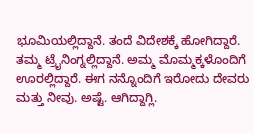ಭೂಮಿಯಲ್ಲಿದ್ದಾನೆ. ತಂದೆ ವಿದೇಶಕ್ಕೆ ಹೋಗಿದ್ದಾರೆ. ತಮ್ಮ ಟ್ರೈನಿಂಗ್ನಲ್ಲಿದ್ದಾನೆ. ಅಮ್ಮ ಮೊಮ್ಮಕ್ಕಳೊಂದಿಗೆ ಊರಲ್ಲಿದ್ದಾರೆ. ಈಗ ನನ್ನೊಂದಿಗೆ ಇರೋದು ದೇವರು ಮತ್ತು ನೀವು. ಅಷ್ಟೆ. ಆಗಿದ್ದಾಗ್ಲಿ.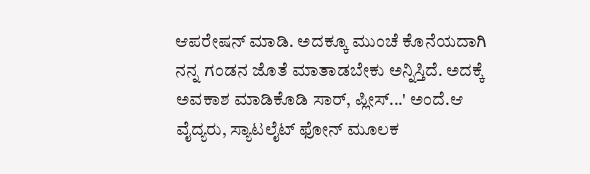ಆಪರೇಷನ್ ಮಾಡಿ. ಅದಕ್ಕೂ ಮುಂಚೆ ಕೊನೆಯದಾಗಿ ನನ್ನ ಗಂಡನ ಜೊತೆ ಮಾತಾಡಬೇಕು ಅನ್ನಿಸ್ತಿದೆ. ಅದಕ್ಕೆ ಅವಕಾಶ ಮಾಡಿಕೊಡಿ ಸಾರ್, ಪ್ಲೀಸ್...' ಅಂದೆ.ಆ ವೈದ್ಯರು, ಸ್ಯಾಟಲೈಟ್ ಫೋನ್ ಮೂಲಕ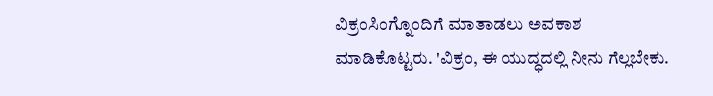ವಿಕ್ರಂಸಿಂಗ್ನೊಂದಿಗೆ ಮಾತಾಡಲು ಅವಕಾಶ ಮಾಡಿಕೊಟ್ಟರು. 'ವಿಕ್ರಂ, ಈ ಯುದ್ಧದಲ್ಲಿ ನೀನು ಗೆಲ್ಲಬೇಕು.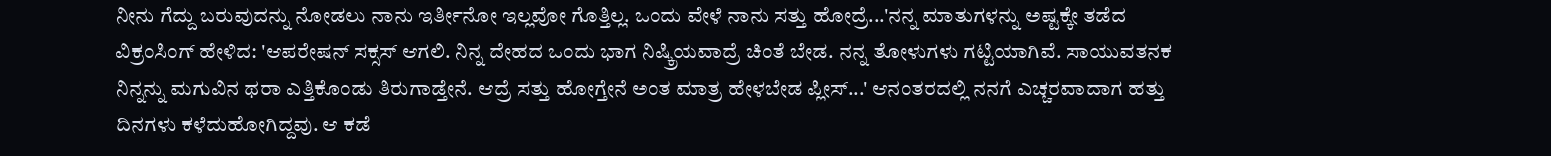ನೀನು ಗೆದ್ದು ಬರುವುದನ್ನು ನೋಡಲು ನಾನು ಇರ್ತೀನೋ ಇಲ್ಲವೋ ಗೊತ್ತಿಲ್ಲ. ಒಂದು ವೇಳೆ ನಾನು ಸತ್ತು ಹೋದ್ರೆ...'ನನ್ನ ಮಾತುಗಳನ್ನು ಅಷ್ಟಕ್ಕೇ ತಡೆದ ವಿಕ್ರಂಸಿಂಗ್ ಹೇಳಿದ: 'ಆಪರೇಷನ್ ಸಕ್ಸಸ್ ಆಗಲಿ. ನಿನ್ನ ದೇಹದ ಒಂದು ಭಾಗ ನಿಷ್ಕ್ರಿಯವಾದ್ರೆ ಚಿಂತೆ ಬೇಡ. ನನ್ನ ತೋಳುಗಳು ಗಟ್ಟಿಯಾಗಿವೆ. ಸಾಯುವತನಕ ನಿನ್ನನ್ನು ಮಗುವಿನ ಥರಾ ಎತ್ತಿಕೊಂಡು ತಿರುಗಾಡ್ತೇನೆ. ಆದ್ರೆ ಸತ್ತು ಹೋಗ್ತೇನೆ ಅಂತ ಮಾತ್ರ ಹೇಳಬೇಡ ಪ್ಲೀಸ್...' ಆನಂತರದಲ್ಲಿ ನನಗೆ ಎಚ್ಚರವಾದಾಗ ಹತ್ತು ದಿನಗಳು ಕಳೆದುಹೋಗಿದ್ದವು. ಆ ಕಡೆ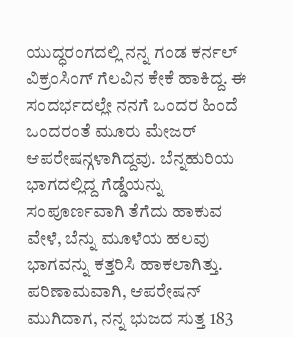ಯುದ್ಧರಂಗದಲ್ಲಿ ನನ್ನ ಗಂಡ ಕರ್ನಲ್ ವಿಕ್ರಂಸಿಂಗ್ ಗೆಲವಿನ ಕೇಕೆ ಹಾಕಿದ್ದ. ಈ ಸಂದರ್ಭದಲ್ಲೇ ನನಗೆ ಒಂದರ ಹಿಂದೆ ಒಂದರಂತೆ ಮೂರು ಮೇಜರ್ ಆಪರೇಷನ್ಗಳಾಗಿದ್ದವು. ಬೆನ್ನಹುರಿಯ ಭಾಗದಲ್ಲಿದ್ದ ಗೆಡ್ಡೆಯನ್ನು ಸಂಪೂರ್ಣವಾಗಿ ತೆಗೆದು ಹಾಕುವ ವೇಳೆ, ಬೆನ್ನು ಮೂಳೆಯ ಹಲವು ಭಾಗವನ್ನು ಕತ್ತರಿಸಿ ಹಾಕಲಾಗಿತ್ತು. ಪರಿಣಾಮವಾಗಿ, ಆಪರೇಷನ್ ಮುಗಿದಾಗ, ನನ್ನ ಭುಜದ ಸುತ್ತ 183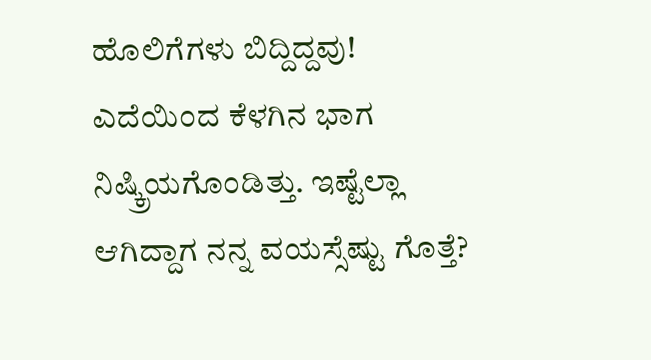ಹೊಲಿಗೆಗಳು ಬಿದ್ದಿದ್ದವು! ಎದೆಯಿಂದ ಕೆಳಗಿನ ಭಾಗ ನಿಷ್ಕ್ರಿಯಗೊಂಡಿತ್ತು. ಇಷ್ಟೆಲ್ಲಾ ಆಗಿದ್ದಾಗ ನನ್ನ ವಯಸ್ಸೆಷ್ಟು ಗೊತ್ತೆ?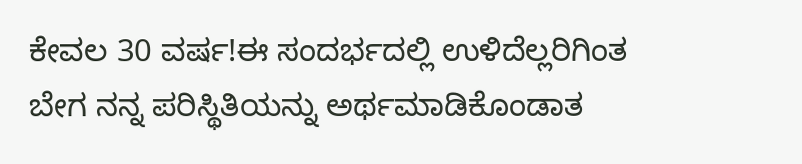ಕೇವಲ 30 ವರ್ಷ!ಈ ಸಂದರ್ಭದಲ್ಲಿ ಉಳಿದೆಲ್ಲರಿಗಿಂತ ಬೇಗ ನನ್ನ ಪರಿಸ್ಥಿತಿಯನ್ನು ಅರ್ಥಮಾಡಿಕೊಂಡಾತ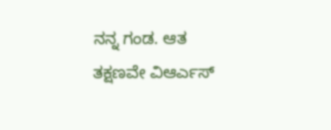ನನ್ನ ಗಂಡ. ಆತ ತಕ್ಷಣವೇ ವಿಆರ್ಎಸ್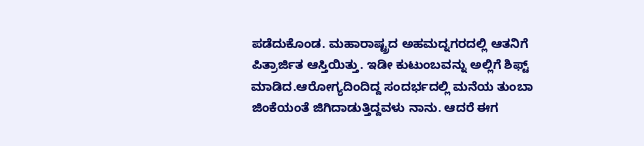ಪಡೆದುಕೊಂಡ. ಮಹಾರಾಷ್ಟ್ರದ ಅಹಮದ್ನಗರದಲ್ಲಿ ಆತನಿಗೆ ಪಿತ್ರಾರ್ಜಿತ ಆಸ್ತಿಯಿತ್ತು. ಇಡೀ ಕುಟುಂಬವನ್ನು ಅಲ್ಲಿಗೆ ಶಿಫ್ಟ್ ಮಾಡಿದ.ಆರೋಗ್ಯದಿಂದಿದ್ದ ಸಂದರ್ಭದಲ್ಲಿ ಮನೆಯ ತುಂಬಾ ಜಿಂಕೆಯಂತೆ ಜಿಗಿದಾಡುತ್ತಿದ್ದವಳು ನಾನು. ಆದರೆ ಈಗ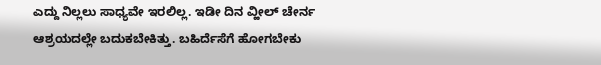ಎದ್ದು ನಿಲ್ಲಲು ಸಾಧ್ಯವೇ ಇರಲಿಲ್ಲ. ಇಡೀ ದಿನ ವ್ಹೀಲ್ ಚೇರ್ನ ಆಶ್ರಯದಲ್ಲೇ ಬದುಕಬೇಕಿತ್ತು. ಬಹಿರ್ದೆಸೆಗೆ ಹೋಗಬೇಕು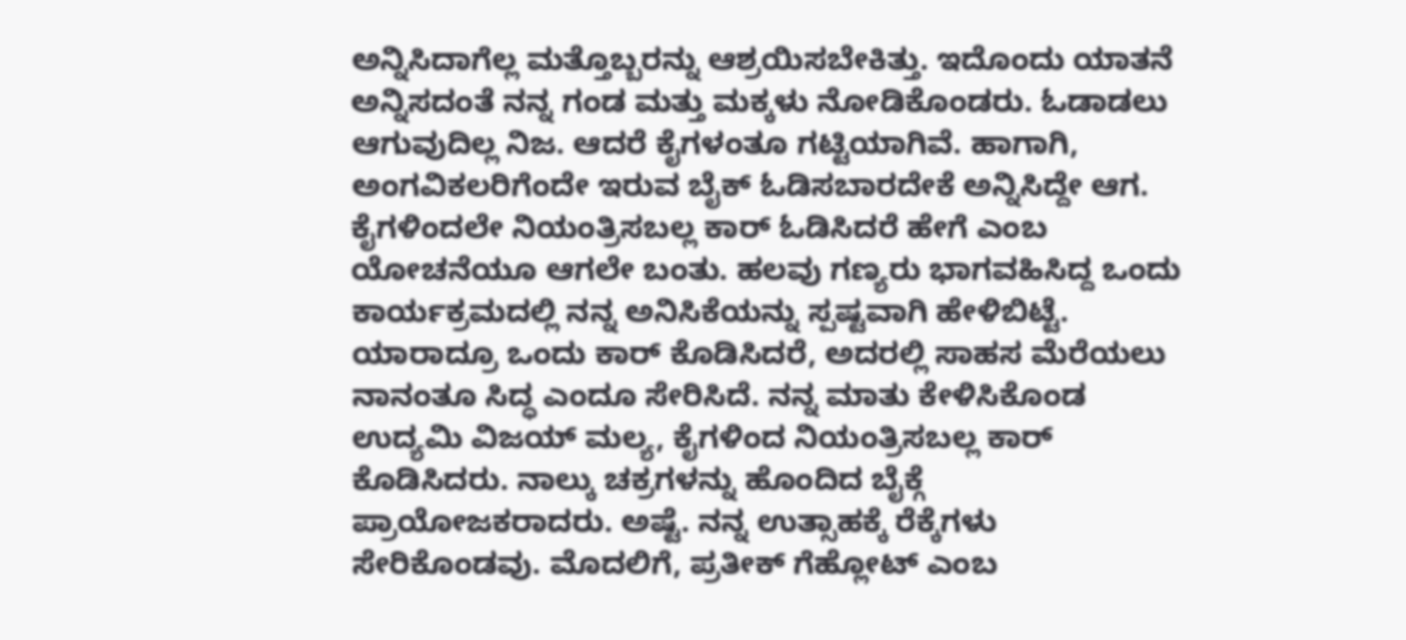ಅನ್ನಿಸಿದಾಗೆಲ್ಲ ಮತ್ತೊಬ್ಬರನ್ನು ಆಶ್ರಯಿಸಬೇಕಿತ್ತು. ಇದೊಂದು ಯಾತನೆ ಅನ್ನಿಸದಂತೆ ನನ್ನ ಗಂಡ ಮತ್ತು ಮಕ್ಕಳು ನೋಡಿಕೊಂಡರು. ಓಡಾಡಲು ಆಗುವುದಿಲ್ಲ ನಿಜ. ಆದರೆ ಕೈಗಳಂತೂ ಗಟ್ಟಿಯಾಗಿವೆ. ಹಾಗಾಗಿ, ಅಂಗವಿಕಲರಿಗೆಂದೇ ಇರುವ ಬೈಕ್ ಓಡಿಸಬಾರದೇಕೆ ಅನ್ನಿಸಿದ್ದೇ ಆಗ. ಕೈಗಳಿಂದಲೇ ನಿಯಂತ್ರಿಸಬಲ್ಲ ಕಾರ್ ಓಡಿಸಿದರೆ ಹೇಗೆ ಎಂಬ ಯೋಚನೆಯೂ ಆಗಲೇ ಬಂತು. ಹಲವು ಗಣ್ಯರು ಭಾಗವಹಿಸಿದ್ದ ಒಂದು ಕಾರ್ಯಕ್ರಮದಲ್ಲಿ ನನ್ನ ಅನಿಸಿಕೆಯನ್ನು ಸ್ಪಷ್ಟವಾಗಿ ಹೇಳಿಬಿಟ್ಟೆ. ಯಾರಾದ್ರೂ ಒಂದು ಕಾರ್ ಕೊಡಿಸಿದರೆ, ಅದರಲ್ಲಿ ಸಾಹಸ ಮೆರೆಯಲು ನಾನಂತೂ ಸಿದ್ಧ ಎಂದೂ ಸೇರಿಸಿದೆ. ನನ್ನ ಮಾತು ಕೇಳಿಸಿಕೊಂಡ ಉದ್ಯಮಿ ವಿಜಯ್ ಮಲ್ಯ, ಕೈಗಳಿಂದ ನಿಯಂತ್ರಿಸಬಲ್ಲ ಕಾರ್ ಕೊಡಿಸಿದರು. ನಾಲ್ಕು ಚಕ್ರಗಳನ್ನು ಹೊಂದಿದ ಬೈಕ್ಗೆ ಪ್ರಾಯೋಜಕರಾದರು. ಅಷ್ಟೆ. ನನ್ನ ಉತ್ಸಾಹಕ್ಕೆ ರೆಕ್ಕೆಗಳು ಸೇರಿಕೊಂಡವು. ಮೊದಲಿಗೆ, ಪ್ರತೀಕ್ ಗೆಹ್ಲೋಟ್ ಎಂಬ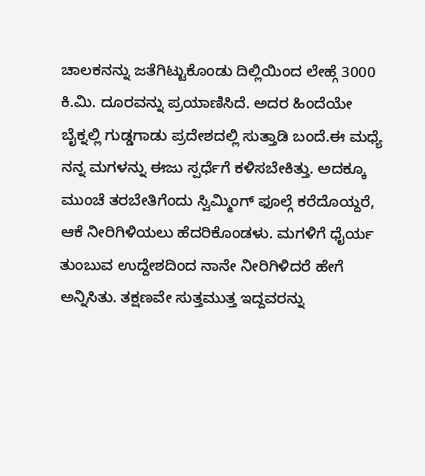ಚಾಲಕನನ್ನು ಜತೆಗಿಟ್ಟುಕೊಂಡು ದಿಲ್ಲಿಯಿಂದ ಲೇಹ್ಗೆ 3000 ಕಿ.ಮಿ. ದೂರವನ್ನು ಪ್ರಯಾಣಿಸಿದೆ. ಅದರ ಹಿಂದೆಯೇ ಬೈಕ್ನಲ್ಲಿ ಗುಡ್ಡಗಾಡು ಪ್ರದೇಶದಲ್ಲಿ ಸುತ್ತಾಡಿ ಬಂದೆ.ಈ ಮಧ್ಯೆ ನನ್ನ ಮಗಳನ್ನು ಈಜು ಸ್ಪರ್ಧೆಗೆ ಕಳಿಸಬೇಕಿತ್ತು. ಅದಕ್ಕೂ ಮುಂಚೆ ತರಬೇತಿಗೆಂದು ಸ್ವಿಮ್ಮಿಂಗ್ ಫೂಲ್ಗೆ ಕರೆದೊಯ್ದರೆ, ಆಕೆ ನೀರಿಗಿಳಿಯಲು ಹೆದರಿಕೊಂಡಳು. ಮಗಳಿಗೆ ಧೈರ್ಯ ತುಂಬುವ ಉದ್ದೇಶದಿಂದ ನಾನೇ ನೀರಿಗಿಳಿದರೆ ಹೇಗೆ ಅನ್ನಿಸಿತು. ತಕ್ಷಣವೇ ಸುತ್ತಮುತ್ತ ಇದ್ದವರನ್ನು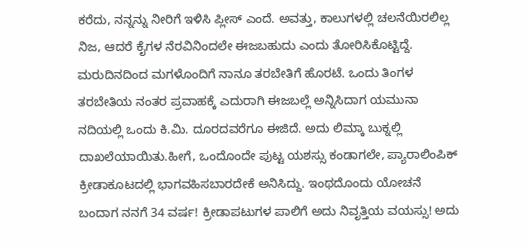ಕರೆದು, ನನ್ನನ್ನು ನೀರಿಗೆ ಇಳಿಸಿ ಪ್ಲೀಸ್ ಎಂದೆ. ಅವತ್ತು, ಕಾಲುಗಳಲ್ಲಿ ಚಲನೆಯಿರಲಿಲ್ಲ ನಿಜ, ಆದರೆ ಕೈಗಳ ನೆರವಿನಿಂದಲೇ ಈಜಬಹುದು ಎಂದು ತೋರಿಸಿಕೊಟ್ಟಿದ್ದೆ. ಮರುದಿನದಿಂದ ಮಗಳೊಂದಿಗೆ ನಾನೂ ತರಬೇತಿಗೆ ಹೊರಟೆ. ಒಂದು ತಿಂಗಳ ತರಬೇತಿಯ ನಂತರ ಪ್ರವಾಹಕ್ಕೆ ಎದುರಾಗಿ ಈಜಬಲ್ಲೆ ಅನ್ನಿಸಿದಾಗ ಯಮುನಾ ನದಿಯಲ್ಲಿ ಒಂದು ಕಿ.ಮಿ. ದೂರದವರೆಗೂ ಈಜಿದೆ. ಅದು ಲಿಮ್ಕಾ ಬುಕ್ನಲ್ಲಿ ದಾಖಲೆಯಾಯಿತು.ಹೀಗೆ, ಒಂದೊಂದೇ ಪುಟ್ಟ ಯಶಸ್ಸು ಕಂಡಾಗಲೇ, ಪ್ಯಾರಾಲಿಂಪಿಕ್ ಕ್ರೀಡಾಕೂಟದಲ್ಲಿ ಭಾಗವಹಿಸಬಾರದೇಕೆ ಅನಿಸಿದ್ದು. ಇಂಥದೊಂದು ಯೋಚನೆ ಬಂದಾಗ ನನಗೆ 34 ವರ್ಷ! ಕ್ರೀಡಾಪಟುಗಳ ಪಾಲಿಗೆ ಅದು ನಿವೃತ್ತಿಯ ವಯಸ್ಸು! ಅದು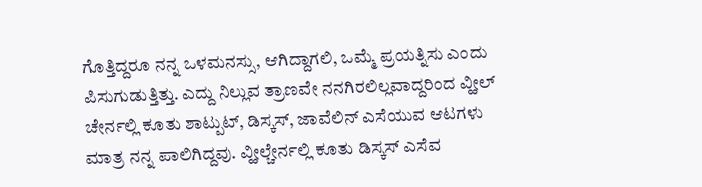ಗೊತ್ತಿದ್ದರೂ ನನ್ನ ಒಳಮನಸ್ಸು, ಆಗಿದ್ದಾಗಲಿ, ಒಮ್ಮೆ ಪ್ರಯತ್ನಿಸು ಎಂದು ಪಿಸುಗುಡುತ್ತಿತ್ತು. ಎದ್ದು ನಿಲ್ಲುವ ತ್ರಾಣವೇ ನನಗಿರಲಿಲ್ಲವಾದ್ದರಿಂದ ವ್ಹೀಲ್ ಚೇರ್ನಲ್ಲಿ ಕೂತು ಶಾಟ್ಪುಟ್, ಡಿಸ್ಕಸ್, ಜಾವೆಲಿನ್ ಎಸೆಯುವ ಆಟಗಳು ಮಾತ್ರ ನನ್ನ ಪಾಲಿಗಿದ್ದವು. ವ್ಹೀಲ್ಚೇರ್ನಲ್ಲಿ ಕೂತು ಡಿಸ್ಕಸ್ ಎಸೆವ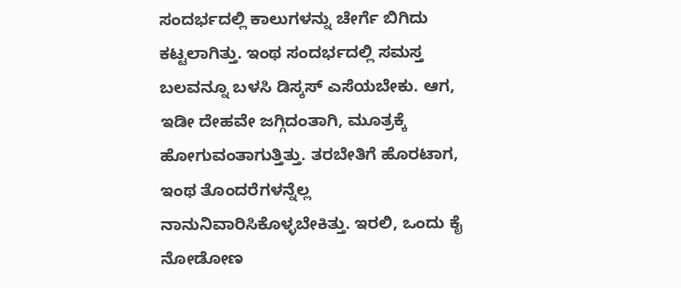ಸಂದರ್ಭದಲ್ಲಿ ಕಾಲುಗಳನ್ನು ಚೇರ್ಗೆ ಬಿಗಿದು ಕಟ್ಟಲಾಗಿತ್ತು. ಇಂಥ ಸಂದರ್ಭದಲ್ಲಿ ಸಮಸ್ತ ಬಲವನ್ನೂ ಬಳಸಿ ಡಿಸ್ಕಸ್ ಎಸೆಯಬೇಕು. ಆಗ, ಇಡೀ ದೇಹವೇ ಜಗ್ಗಿದಂತಾಗಿ, ಮೂತ್ರಕ್ಕೆ ಹೋಗುವಂತಾಗುತ್ತಿತ್ತು. ತರಬೇತಿಗೆ ಹೊರಟಾಗ, ಇಂಥ ತೊಂದರೆಗಳನ್ನೆಲ್ಲ ನಾನುನಿವಾರಿಸಿಕೊಳ್ಳಬೇಕಿತ್ತು. ಇರಲಿ, ಒಂದು ಕೈ ನೋಡೋಣ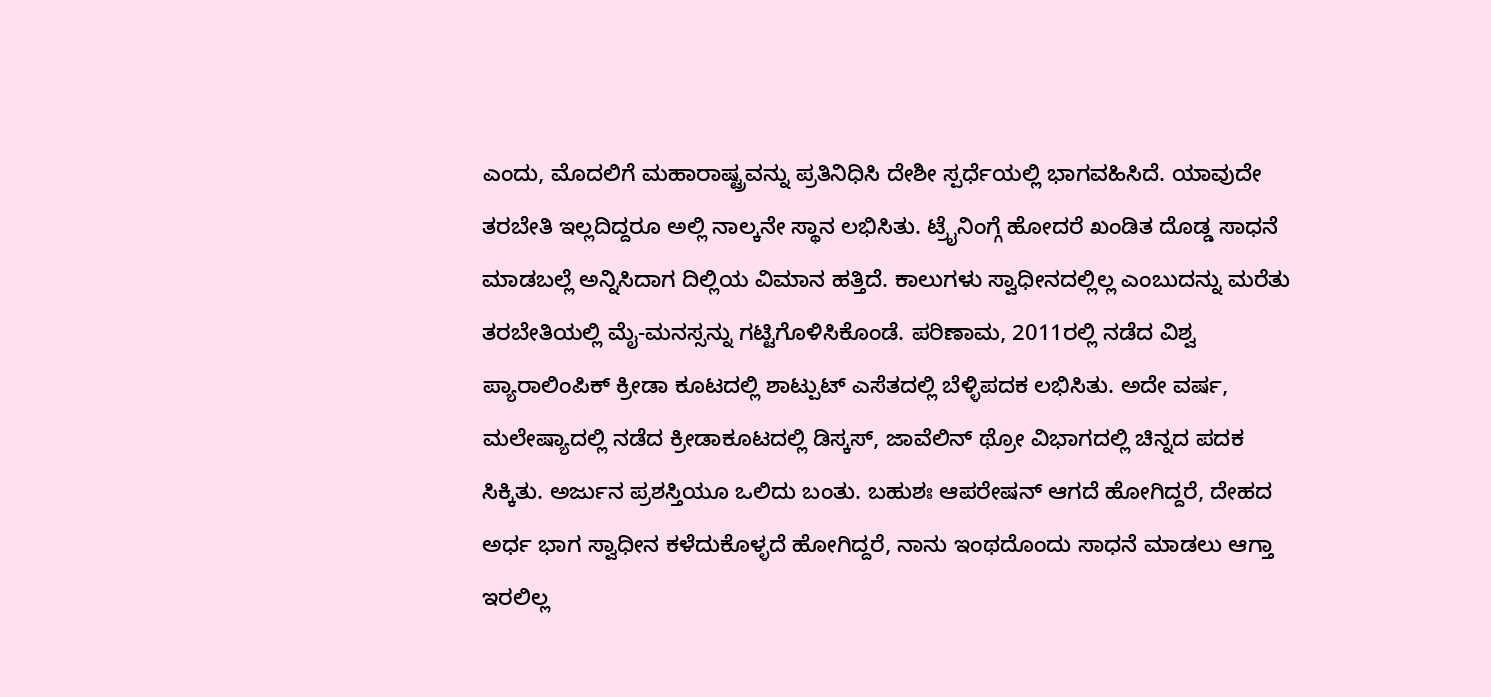ಎಂದು, ಮೊದಲಿಗೆ ಮಹಾರಾಷ್ಟ್ರವನ್ನು ಪ್ರತಿನಿಧಿಸಿ ದೇಶೀ ಸ್ಪರ್ಧೆಯಲ್ಲಿ ಭಾಗವಹಿಸಿದೆ. ಯಾವುದೇ ತರಬೇತಿ ಇಲ್ಲದಿದ್ದರೂ ಅಲ್ಲಿ ನಾಲ್ಕನೇ ಸ್ಥಾನ ಲಭಿಸಿತು. ಟ್ರೈನಿಂಗ್ಗೆ ಹೋದರೆ ಖಂಡಿತ ದೊಡ್ಡ ಸಾಧನೆ ಮಾಡಬಲ್ಲೆ ಅನ್ನಿಸಿದಾಗ ದಿಲ್ಲಿಯ ವಿಮಾನ ಹತ್ತಿದೆ. ಕಾಲುಗಳು ಸ್ವಾಧೀನದಲ್ಲಿಲ್ಲ ಎಂಬುದನ್ನು ಮರೆತು ತರಬೇತಿಯಲ್ಲಿ ಮೈ-ಮನಸ್ಸನ್ನು ಗಟ್ಟಿಗೊಳಿಸಿಕೊಂಡೆ. ಪರಿಣಾಮ, 2011ರಲ್ಲಿ ನಡೆದ ವಿಶ್ವ ಪ್ಯಾರಾಲಿಂಪಿಕ್ ಕ್ರೀಡಾ ಕೂಟದಲ್ಲಿ ಶಾಟ್ಪುಟ್ ಎಸೆತದಲ್ಲಿ ಬೆಳ್ಳಿಪದಕ ಲಭಿಸಿತು. ಅದೇ ವರ್ಷ, ಮಲೇಷ್ಯಾದಲ್ಲಿ ನಡೆದ ಕ್ರೀಡಾಕೂಟದಲ್ಲಿ ಡಿಸ್ಕಸ್, ಜಾವೆಲಿನ್ ಥ್ರೋ ವಿಭಾಗದಲ್ಲಿ ಚಿನ್ನದ ಪದಕ ಸಿಕ್ಕಿತು. ಅರ್ಜುನ ಪ್ರಶಸ್ತಿಯೂ ಒಲಿದು ಬಂತು. ಬಹುಶಃ ಆಪರೇಷನ್ ಆಗದೆ ಹೋಗಿದ್ದರೆ, ದೇಹದ ಅರ್ಧ ಭಾಗ ಸ್ವಾಧೀನ ಕಳೆದುಕೊಳ್ಳದೆ ಹೋಗಿದ್ದರೆ, ನಾನು ಇಂಥದೊಂದು ಸಾಧನೆ ಮಾಡಲು ಆಗ್ತಾ ಇರಲಿಲ್ಲ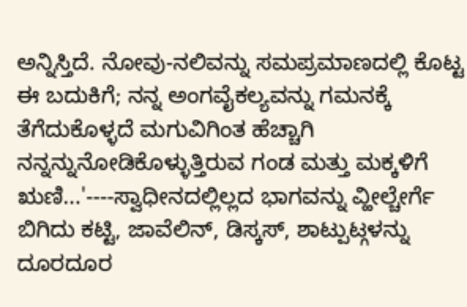ಅನ್ನಿಸ್ತಿದೆ. ನೋವು-ನಲಿವನ್ನು ಸಮಪ್ರಮಾಣದಲ್ಲಿ ಕೊಟ್ಟ ಈ ಬದುಕಿಗೆ; ನನ್ನ ಅಂಗವೈಕಲ್ಯವನ್ನು ಗಮನಕ್ಕೆ ತೆಗೆದುಕೊಳ್ಳದೆ ಮಗುವಿಗಿಂತ ಹೆಚ್ಚಾಗಿ ನನ್ನನ್ನುನೋಡಿಕೊಳ್ಳುತ್ತಿರುವ ಗಂಡ ಮತ್ತು ಮಕ್ಕಳಿಗೆ ಋಣಿ...'----ಸ್ವಾಧೀನದಲ್ಲಿಲ್ಲದ ಭಾಗವನ್ನು ವ್ಹೀಲ್ಚೇರ್ಗೆ ಬಿಗಿದು ಕಟ್ಟಿ, ಜಾವೆಲಿನ್, ಡಿಸ್ಕಸ್, ಶಾಟ್ಪುಟ್ಗಳನ್ನು ದೂರದೂರ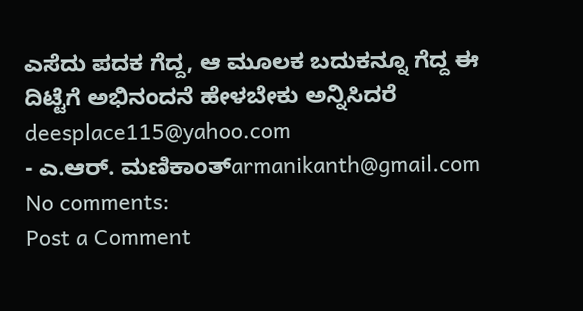ಎಸೆದು ಪದಕ ಗೆದ್ದ, ಆ ಮೂಲಕ ಬದುಕನ್ನೂ ಗೆದ್ದ ಈ ದಿಟ್ಟೆಗೆ ಅಭಿನಂದನೆ ಹೇಳಬೇಕು ಅನ್ನಿಸಿದರೆ deesplace115@yahoo.com
- ಎ.ಆರ್. ಮಣಿಕಾಂತ್armanikanth@gmail.com
No comments:
Post a Comment